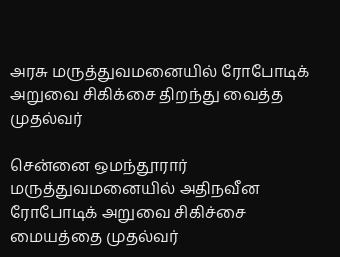அரசு மருத்துவமனையில் ரோபோடிக் அறுவை சிகிக்சை திறந்து வைத்த முதல்வர்

சென்னை ஒமந்தூரார் மருத்துவமனையில் அதிநவீன ரோபோடிக் அறுவை சிகிச்சை மையத்தை முதல்வர்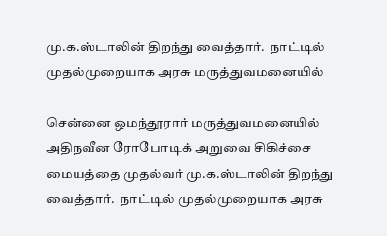மு.க.ஸ்டாலின் திறந்து வைத்தார்.  நாட்டில் முதல்முறையாக அரசு மருத்துவமனையில்

சென்னை ஒமந்தூரார் மருத்துவமனையில் அதிநவீன ரோபோடிக் அறுவை சிகிச்சை மையத்தை முதல்வர் மு.க.ஸ்டாலின் திறந்து வைத்தார்.  நாட்டில் முதல்முறையாக அரசு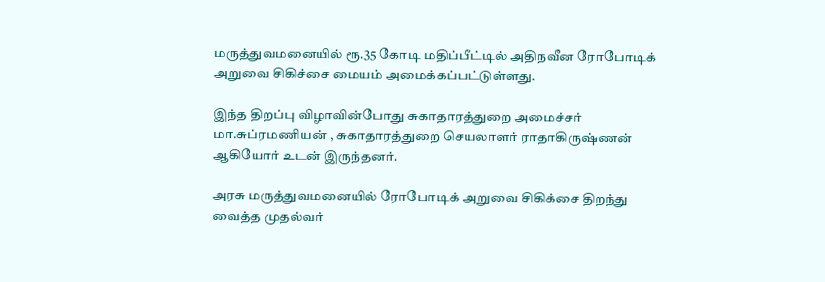மருத்துவமனையில் ரூ.35 கோடி மதிப்பீட்டில் அதிநவீன ரோபோடிக் அறுவை சிகிச்சை மையம் அமைக்கப்பட்டுள்ளது.

இந்த திறப்பு விழாவின்போது சுகாதாரத்துறை அமைச்சர் மா.சுப்ரமணியன் , சுகாதாரத்துறை செயலாளர் ராதாகிருஷ்ணன் ஆகியோர் உடன் இருந்தனர்.

அரசு மருத்துவமனையில் ரோபோடிக் அறுவை சிகிக்சை திறந்து வைத்த முதல்வர்